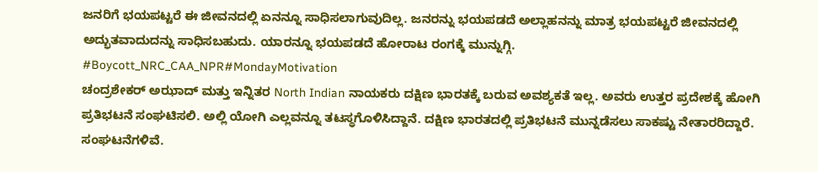ಜನರಿಗೆ ಭಯಪಟ್ಟರೆ ಈ ಜೀವನದಲ್ಲಿ ಏನನ್ನೂ ಸಾಧಿಸಲಾಗುವುದಿಲ್ಲ. ಜನರನ್ನು ಭಯಪಡದೆ ಅಲ್ಲಾಹನನ್ನು ಮಾತ್ರ ಭಯಪಟ್ಟರೆ ಜೀವನದಲ್ಲಿ ಅದ್ಭುತವಾದುದನ್ನು ಸಾಧಿಸಬಹುದು. ಯಾರನ್ನೂ ಭಯಪಡದೆ ಹೋರಾಟ ರಂಗಕ್ಕೆ ಮುನ್ನುಗ್ಗಿ.
#Boycott_NRC_CAA_NPR#MondayMotivation
ಚಂದ್ರಶೇಕರ್ ಅಝಾದ್ ಮತ್ತು ಇನ್ನಿತರ North Indian ನಾಯಕರು ದಕ್ಷಿಣ ಭಾರತಕ್ಕೆ ಬರುವ ಅವಶ್ಯಕತೆ ಇಲ್ಲ. ಅವರು ಉತ್ತರ ಪ್ರದೇಶಕ್ಕೆ ಹೋಗಿ ಪ್ರತಿಭಟನೆ ಸಂಘಟಿಸಲಿ. ಅಲ್ಲಿ ಯೋಗಿ ಎಲ್ಲವನ್ನೂ ತಟಸ್ಥಗೊಳಿಸಿದ್ದಾನೆ. ದಕ್ಷಿಣ ಭಾರತದಲ್ಲಿ ಪ್ರತಿಭಟನೆ ಮುನ್ನಡೆಸಲು ಸಾಕಷ್ಟು ನೇತಾರರಿದ್ದಾರೆ. ಸಂಘಟನೆಗಳಿವೆ.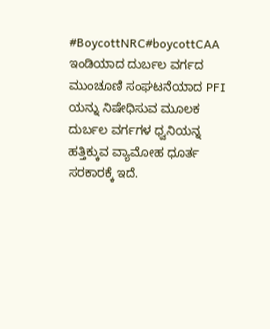#BoycottNRC#boycottCAA
ಇಂಡಿಯಾದ ದುರ್ಬಲ ವರ್ಗದ ಮುಂಚೂಣಿ ಸಂಘಟನೆಯಾದ PFI ಯನ್ನು ನಿಷೇಧಿಸುವ ಮೂಲಕ ದುರ್ಬಲ ವರ್ಗಗಳ ಧ್ವನಿಯನ್ನ ಹತ್ತಿಕ್ಕುವ ವ್ಯಾಮೋಹ ಧೂರ್ತ ಸರಕಾರಕ್ಕೆ ಇದೆ.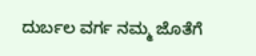ದುರ್ಬಲ ವರ್ಗ ನಮ್ಮ ಜೊತೆಗೆ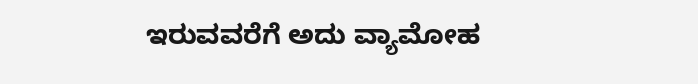ಇರುವವರೆಗೆ ಅದು ವ್ಯಾಮೋಹ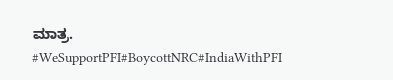ಮಾತ್ರ.
#WeSupportPFI#BoycottNRC#IndiaWithPFI